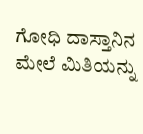ಗೋಧಿ ದಾಸ್ತಾನಿನ ಮೇಲೆ ಮಿತಿಯನ್ನು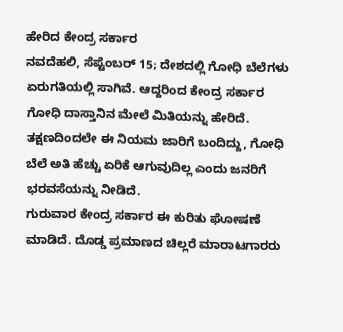ಹೇರಿದ ಕೇಂದ್ರ ಸರ್ಕಾರ
ನವದೆಹಲಿ, ಸೆಪ್ಟೆಂಬರ್ 15; ದೇಶದಲ್ಲಿ ಗೋಧಿ ಬೆಲೆಗಳು ಏರುಗತಿಯಲ್ಲಿ ಸಾಗಿವೆ. ಆದ್ದರಿಂದ ಕೇಂದ್ರ ಸರ್ಕಾರ ಗೋಧಿ ದಾಸ್ತಾನಿನ ಮೇಲೆ ಮಿತಿಯನ್ನು ಹೇರಿದೆ. ತಕ್ಷಣದಿಂದಲೇ ಈ ನಿಯಮ ಜಾರಿಗೆ ಬಂದಿದ್ದು, ಗೋಧಿ ಬೆಲೆ ಅತಿ ಹೆಚ್ಚು ಏರಿಕೆ ಆಗುವುದಿಲ್ಲ ಎಂದು ಜನರಿಗೆ ಭರವಸೆಯನ್ನು ನೀಡಿದೆ.
ಗುರುವಾರ ಕೇಂದ್ರ ಸರ್ಕಾರ ಈ ಕುರಿತು ಘೋಷಣೆ ಮಾಡಿದೆ. ದೊಡ್ಡ ಪ್ರಮಾಣದ ಚಿಲ್ಲರೆ ಮಾರಾಟಗಾರರು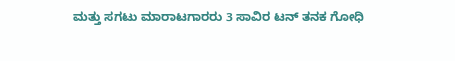ಮತ್ತು ಸಗಟು ಮಾರಾಟಗಾರರು 3 ಸಾವಿರ ಟನ್ ತನಕ ಗೋಧಿ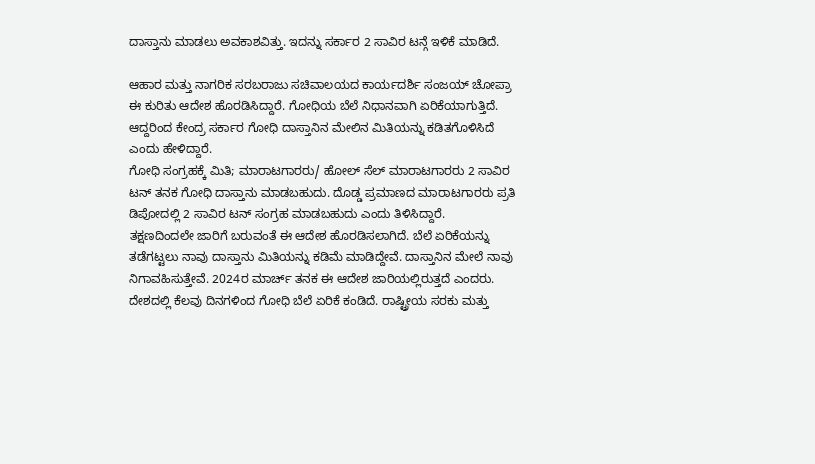ದಾಸ್ತಾನು ಮಾಡಲು ಅವಕಾಶವಿತ್ತು. ಇದನ್ನು ಸರ್ಕಾರ 2 ಸಾವಿರ ಟನ್ಗೆ ಇಳಿಕೆ ಮಾಡಿದೆ.

ಆಹಾರ ಮತ್ತು ನಾಗರಿಕ ಸರಬರಾಜು ಸಚಿವಾಲಯದ ಕಾರ್ಯದರ್ಶಿ ಸಂಜಯ್ ಚೋಪ್ರಾ ಈ ಕುರಿತು ಆದೇಶ ಹೊರಡಿಸಿದ್ದಾರೆ. ಗೋಧಿಯ ಬೆಲೆ ನಿಧಾನವಾಗಿ ಏರಿಕೆಯಾಗುತ್ತಿದೆ. ಆದ್ದರಿಂದ ಕೇಂದ್ರ ಸರ್ಕಾರ ಗೋಧಿ ದಾಸ್ತಾನಿನ ಮೇಲಿನ ಮಿತಿಯನ್ನು ಕಡಿತಗೊಳಿಸಿದೆ ಎಂದು ಹೇಳಿದ್ದಾರೆ.
ಗೋಧಿ ಸಂಗ್ರಹಕ್ಕೆ ಮಿತಿ; ಮಾರಾಟಗಾರರು/ ಹೋಲ್ ಸೆಲ್ ಮಾರಾಟಗಾರರು 2 ಸಾವಿರ ಟನ್ ತನಕ ಗೋಧಿ ದಾಸ್ತಾನು ಮಾಡಬಹುದು. ದೊಡ್ಡ ಪ್ರಮಾಣದ ಮಾರಾಟಗಾರರು ಪ್ರತಿ ಡಿಪೋದಲ್ಲಿ 2 ಸಾವಿರ ಟನ್ ಸಂಗ್ರಹ ಮಾಡಬಹುದು ಎಂದು ತಿಳಿಸಿದ್ದಾರೆ.
ತಕ್ಷಣದಿಂದಲೇ ಜಾರಿಗೆ ಬರುವಂತೆ ಈ ಆದೇಶ ಹೊರಡಿಸಲಾಗಿದೆ. ಬೆಲೆ ಏರಿಕೆಯನ್ನು ತಡೆಗಟ್ಟಲು ನಾವು ದಾಸ್ತಾನು ಮಿತಿಯನ್ನು ಕಡಿಮೆ ಮಾಡಿದ್ದೇವೆ. ದಾಸ್ತಾನಿನ ಮೇಲೆ ನಾವು ನಿಗಾವಹಿಸುತ್ತೇವೆ. 2024ರ ಮಾರ್ಚ್ ತನಕ ಈ ಆದೇಶ ಜಾರಿಯಲ್ಲಿರುತ್ತದೆ ಎಂದರು.
ದೇಶದಲ್ಲಿ ಕೆಲವು ದಿನಗಳಿಂದ ಗೋಧಿ ಬೆಲೆ ಏರಿಕೆ ಕಂಡಿದೆ. ರಾಷ್ಟ್ರೀಯ ಸರಕು ಮತ್ತು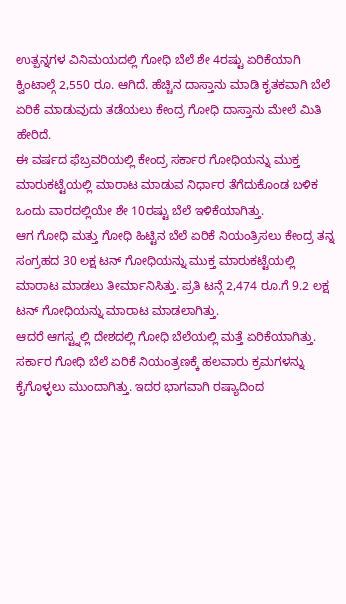ಉತ್ಪನ್ನಗಳ ವಿನಿಮಯದಲ್ಲಿ ಗೋಧಿ ಬೆಲೆ ಶೇ 4ರಷ್ಟು ಏರಿಕೆಯಾಗಿ ಕ್ವಿಂಟಾಲ್ಗೆ 2,550 ರೂ. ಆಗಿದೆ. ಹೆಚ್ಚಿನ ದಾಸ್ತಾನು ಮಾಡಿ ಕೃತಕವಾಗಿ ಬೆಲೆ ಏರಿಕೆ ಮಾಡುವುದು ತಡೆಯಲು ಕೇಂದ್ರ ಗೋಧಿ ದಾಸ್ತಾನು ಮೇಲೆ ಮಿತಿ ಹೇರಿದೆ.
ಈ ವರ್ಷದ ಫೆಬ್ರವರಿಯಲ್ಲಿ ಕೇಂದ್ರ ಸರ್ಕಾರ ಗೋಧಿಯನ್ನು ಮುಕ್ತ ಮಾರುಕಟ್ಟೆಯಲ್ಲಿ ಮಾರಾಟ ಮಾಡುವ ನಿರ್ಧಾರ ತೆಗೆದುಕೊಂಡ ಬಳಿಕ ಒಂದು ವಾರದಲ್ಲಿಯೇ ಶೇ 10ರಷ್ಟು ಬೆಲೆ ಇಳಿಕೆಯಾಗಿತ್ತು.
ಆಗ ಗೋಧಿ ಮತ್ತು ಗೋಧಿ ಹಿಟ್ಟಿನ ಬೆಲೆ ಏರಿಕೆ ನಿಯಂತ್ರಿಸಲು ಕೇಂದ್ರ ತನ್ನ ಸಂಗ್ರಹದ 30 ಲಕ್ಷ ಟನ್ ಗೋಧಿಯನ್ನು ಮುಕ್ತ ಮಾರುಕಟ್ಟೆಯಲ್ಲಿ ಮಾರಾಟ ಮಾಡಲು ತೀರ್ಮಾನಿಸಿತ್ತು. ಪ್ರತಿ ಟನ್ಗೆ 2,474 ರೂ.ಗೆ 9.2 ಲಕ್ಷ ಟನ್ ಗೋಧಿಯನ್ನು ಮಾರಾಟ ಮಾಡಲಾಗಿತ್ತು.
ಆದರೆ ಆಗಸ್ಟ್ನಲ್ಲಿ ದೇಶದಲ್ಲಿ ಗೋಧಿ ಬೆಲೆಯಲ್ಲಿ ಮತ್ತೆ ಏರಿಕೆಯಾಗಿತ್ತು. ಸರ್ಕಾರ ಗೋಧಿ ಬೆಲೆ ಏರಿಕೆ ನಿಯಂತ್ರಣಕ್ಕೆ ಹಲವಾರು ಕ್ರಮಗಳನ್ನು ಕೈಗೊಳ್ಳಲು ಮುಂದಾಗಿತ್ತು. ಇದರ ಭಾಗವಾಗಿ ರಷ್ಯಾದಿಂದ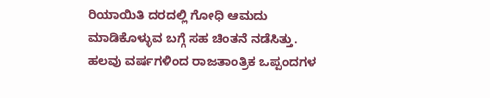ರಿಯಾಯಿತಿ ದರದಲ್ಲಿ ಗೋಧಿ ಆಮದು ಮಾಡಿಕೊಳ್ಳುವ ಬಗ್ಗೆ ಸಹ ಚಿಂತನೆ ನಡೆಸಿತ್ತು.
ಹಲವು ವರ್ಷಗಳಿಂದ ರಾಜತಾಂತ್ರಿಕ ಒಪ್ಪಂದಗಳ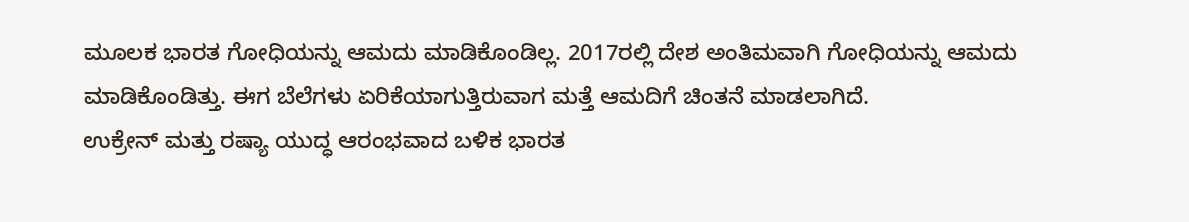ಮೂಲಕ ಭಾರತ ಗೋಧಿಯನ್ನು ಆಮದು ಮಾಡಿಕೊಂಡಿಲ್ಲ. 2017ರಲ್ಲಿ ದೇಶ ಅಂತಿಮವಾಗಿ ಗೋಧಿಯನ್ನು ಆಮದು ಮಾಡಿಕೊಂಡಿತ್ತು. ಈಗ ಬೆಲೆಗಳು ಏರಿಕೆಯಾಗುತ್ತಿರುವಾಗ ಮತ್ತೆ ಆಮದಿಗೆ ಚಿಂತನೆ ಮಾಡಲಾಗಿದೆ.
ಉಕ್ರೇನ್ ಮತ್ತು ರಷ್ಯಾ ಯುದ್ಧ ಆರಂಭವಾದ ಬಳಿಕ ಭಾರತ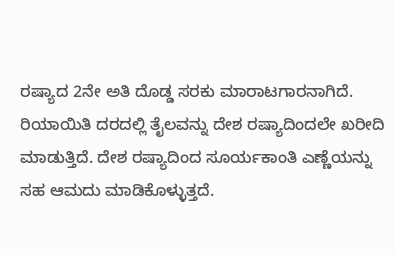ರಷ್ಯಾದ 2ನೇ ಅತಿ ದೊಡ್ಡ ಸರಕು ಮಾರಾಟಗಾರನಾಗಿದೆ. ರಿಯಾಯಿತಿ ದರದಲ್ಲಿ ತೈಲವನ್ನು ದೇಶ ರಷ್ಯಾದಿಂದಲೇ ಖರೀದಿ ಮಾಡುತ್ತಿದೆ. ದೇಶ ರಷ್ಯಾದಿಂದ ಸೂರ್ಯಕಾಂತಿ ಎಣ್ಣೆಯನ್ನು ಸಹ ಆಮದು ಮಾಡಿಕೊಳ್ಳುತ್ತದೆ.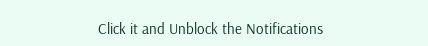Click it and Unblock the Notifications